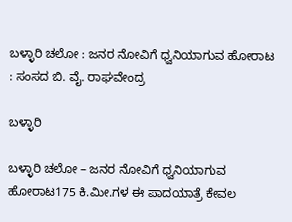ಬಳ್ಳಾರಿ ಚಲೋ : ಜನರ ನೋವಿಗೆ ಧ್ವನಿಯಾಗುವ ಹೋರಾಟ : ಸಂಸದ ಬಿ. ವೈ. ರಾಘವೇಂದ್ರ

ಬಳ್ಳಾರಿ

ಬಳ್ಳಾರಿ ಚಲೋ – ಜನರ ನೋವಿಗೆ ಧ್ವನಿಯಾಗುವ ಹೋರಾಟ175 ಕಿ.ಮೀ.ಗಳ ಈ ಪಾದಯಾತ್ರೆ ಕೇವಲ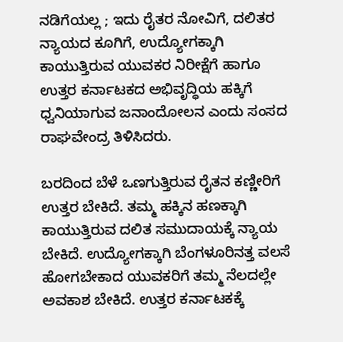ನಡಿಗೆಯಲ್ಲ ; ಇದು ರೈತರ ನೋವಿಗೆ, ದಲಿತರ ನ್ಯಾಯದ ಕೂಗಿಗೆ, ಉದ್ಯೋಗಕ್ಕಾಗಿ ಕಾಯುತ್ತಿರುವ ಯುವಕರ ನಿರೀಕ್ಷೆಗೆ ಹಾಗೂ ಉತ್ತರ ಕರ್ನಾಟಕದ ಅಭಿವೃದ್ಧಿಯ ಹಕ್ಕಿಗೆ ಧ್ವನಿಯಾಗುವ ಜನಾಂದೋಲನ ಎಂದು ಸಂಸದ ರಾಘವೇಂದ್ರ ತಿಳಿಸಿದರು.

ಬರದಿಂದ ಬೆಳೆ ಒಣಗುತ್ತಿರುವ ರೈತನ ಕಣ್ಣೀರಿಗೆ ಉತ್ತರ ಬೇಕಿದೆ. ತಮ್ಮ ಹಕ್ಕಿನ ಹಣಕ್ಕಾಗಿ ಕಾಯುತ್ತಿರುವ ದಲಿತ ಸಮುದಾಯಕ್ಕೆ ನ್ಯಾಯ ಬೇಕಿದೆ. ಉದ್ಯೋಗಕ್ಕಾಗಿ ಬೆಂಗಳೂರಿನತ್ತ ವಲಸೆ ಹೋಗಬೇಕಾದ ಯುವಕರಿಗೆ ತಮ್ಮ ನೆಲದಲ್ಲೇ ಅವಕಾಶ ಬೇಕಿದೆ. ಉತ್ತರ ಕರ್ನಾಟಕಕ್ಕೆ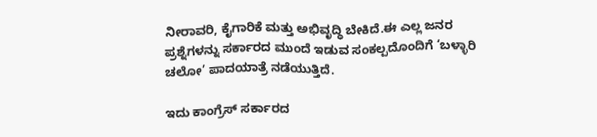ನೀರಾವರಿ, ಕೈಗಾರಿಕೆ ಮತ್ತು ಅಭಿವೃದ್ಧಿ ಬೇಕಿದೆ.ಈ ಎಲ್ಲ ಜನರ ಪ್ರಶ್ನೆಗಳನ್ನು ಸರ್ಕಾರದ ಮುಂದೆ ಇಡುವ ಸಂಕಲ್ಪದೊಂದಿಗೆ ‘ಬಳ್ಳಾರಿ ಚಲೋ’ ಪಾದಯಾತ್ರೆ ನಡೆಯುತ್ತಿದೆ.

ಇದು ಕಾಂಗ್ರೆಸ್ ಸರ್ಕಾರದ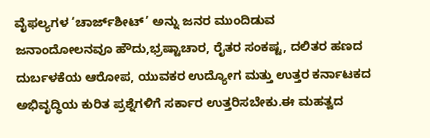ವೈಫಲ್ಯಗಳ ‘ಚಾರ್ಜ್‌ಶೀಟ್’ ಅನ್ನು ಜನರ ಮುಂದಿಡುವ ಜನಾಂದೋಲನವೂ ಹೌದು,ಭ್ರಷ್ಟಾಚಾರ, ರೈತರ ಸಂಕಷ್ಟ, ದಲಿತರ ಹಣದ ದುರ್ಬಳಕೆಯ ಆರೋಪ, ಯುವಕರ ಉದ್ಯೋಗ ಮತ್ತು ಉತ್ತರ ಕರ್ನಾಟಕದ ಅಭಿವೃದ್ಧಿಯ ಕುರಿತ ಪ್ರಶ್ನೆಗಳಿಗೆ ಸರ್ಕಾರ ಉತ್ತರಿಸಬೇಕು.ಈ ಮಹತ್ವದ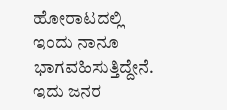ಹೋರಾಟದಲ್ಲಿ ಇಂದು ನಾನೂ ಭಾಗವಹಿಸುತ್ತಿದ್ದೇನೆ. ಇದು ಜನರ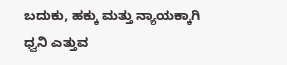ಬದುಕು, ಹಕ್ಕು ಮತ್ತು ನ್ಯಾಯಕ್ಕಾಗಿ ಧ್ವನಿ ಎತ್ತುವ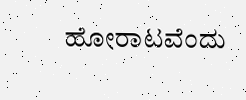ಹೋರಾಟವೆಂದು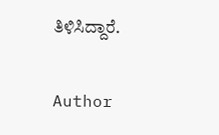ತಿಳಿಸಿದ್ದಾರೆ.

Author